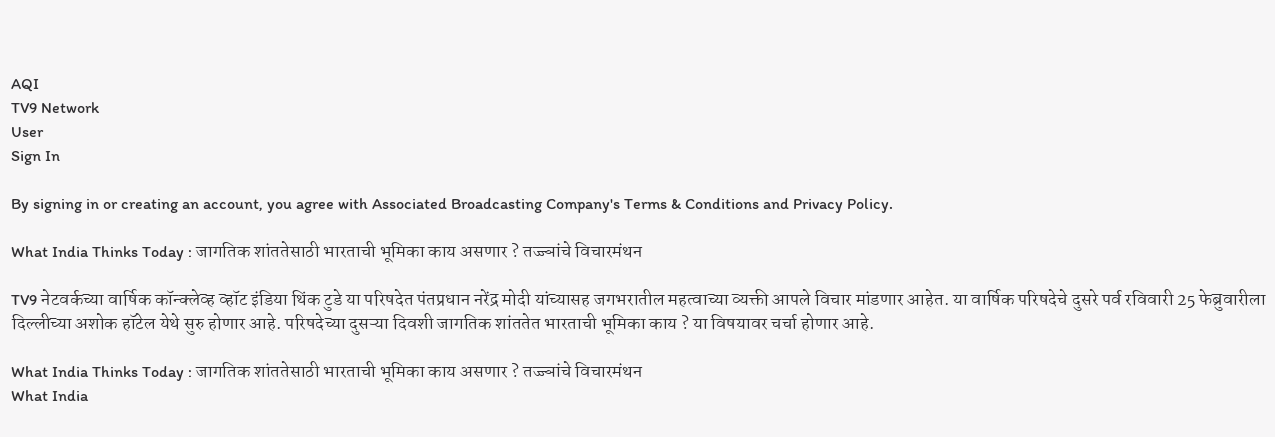AQI
TV9 Network
User
Sign In

By signing in or creating an account, you agree with Associated Broadcasting Company's Terms & Conditions and Privacy Policy.

What India Thinks Today : जागतिक शांततेसाठी भारताची भूमिका काय असणार ? तज्ज्ञांचे विचारमंथन

TV9 नेटवर्कच्या वार्षिक कॉन्क्लेव्ह व्हॉट इंडिया थिंक टुडे या परिषदेत पंतप्रधान नरेंद्र मोदी यांच्यासह जगभरातील महत्वाच्या व्यक्ती आपले विचार मांडणार आहेत. या वार्षिक परिषदेचे दुसरे पर्व रविवारी 25 फेब्रुवारीला दिल्लीच्या अशोक हॉटेल येथे सुरु होणार आहे. परिषदेच्या दुसऱ्या दिवशी जागतिक शांततेत भारताची भूमिका काय ? या विषयावर चर्चा होणार आहे.

What India Thinks Today : जागतिक शांततेसाठी भारताची भूमिका काय असणार ? तज्ज्ञांचे विचारमंथन
What India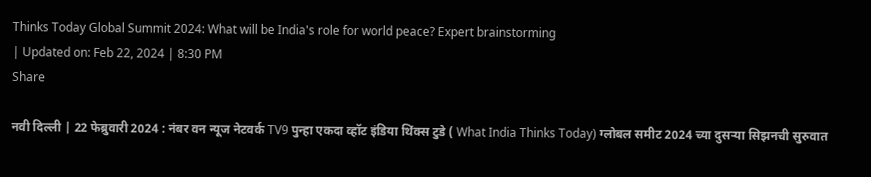Thinks Today Global Summit 2024: What will be India's role for world peace? Expert brainstorming
| Updated on: Feb 22, 2024 | 8:30 PM
Share

नवी दिल्ली | 22 फेब्रुवारी 2024 : नंबर वन न्यूज नेटवर्क TV9 पुन्हा एकदा व्हॉट इंडिया थिंक्स टुडे ( What India Thinks Today) ग्लोबल समीट 2024 च्या दुसऱ्या सिझनची सुरुवात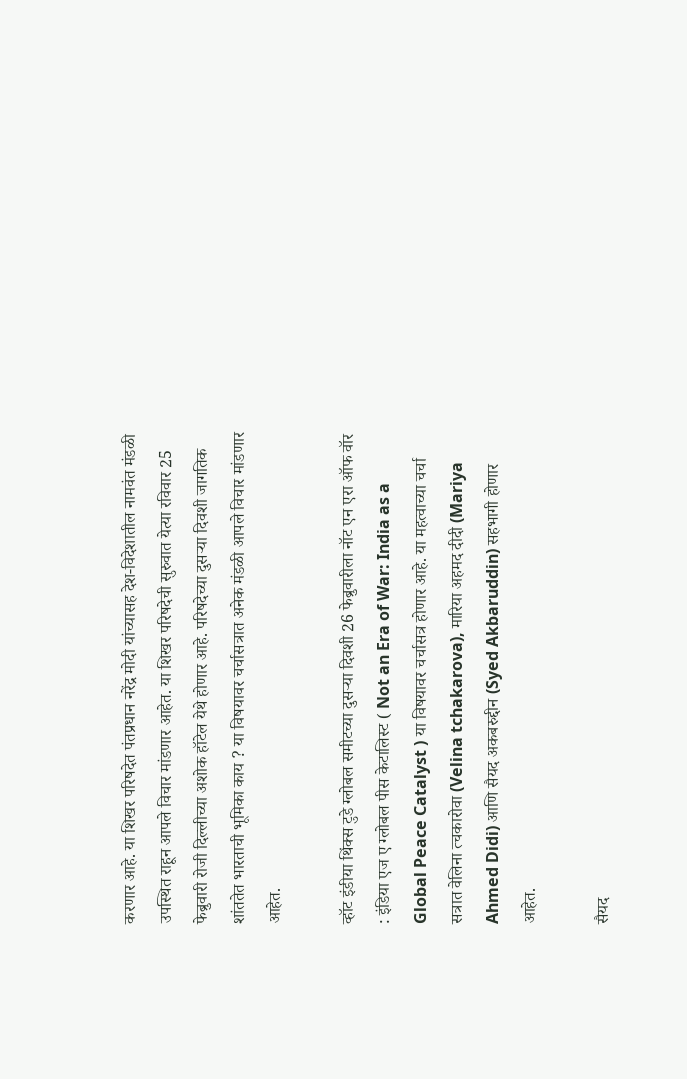करणार आहे. या शिखर परिषदेत पंतप्रधान नरेंद्र मोदी यांच्यासह देश-विदेशातील नामवंत मंडळी उपस्थित राहून आपले विचार मांडणार आहेत. या शिखर परिषदेची सुरुवात येत्या रविवार 25 फेब्रुवारी रोजी दिल्लीच्या अशोक हॉटेल येथे होणार आहे. परिषदेच्या दुसऱ्या दिवशी जागतिक शांततेत भारताची भूमिका काय ? या विषयावर चर्चासत्रात अनेक मंडळी आपले विचार मांडणार आहेत.

व्हॉट इंडीया थिंक्स टुडे ग्लोबल समीटच्या दुसऱ्या दिवशी 26 फेब्रुवारीला नॉट एन एरा ऑफ वॉर : इंडिया एज ए ग्लोबल पीस केटालिस्ट ( Not an Era of War: India as a Global Peace Catalyst ) या विषयावर चर्चासत्र होणार आहे. या महत्वाच्या चर्चा सत्रात वेलिना त्चकारोवा (Velina tchakarova), मारिया अहमद दीदी (Mariya Ahmed Didi) आणि सैयद अकबरुद्दीन (Syed Akbaruddin) सहभागी होणार आहेत.

सैयद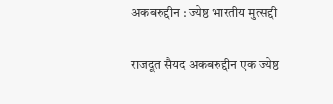अकबरुद्दीन : ज्येष्ठ भारतीय मुत्सद्दी

राजदूत सैयद अकबरुद्दीन एक ज्येष्ठ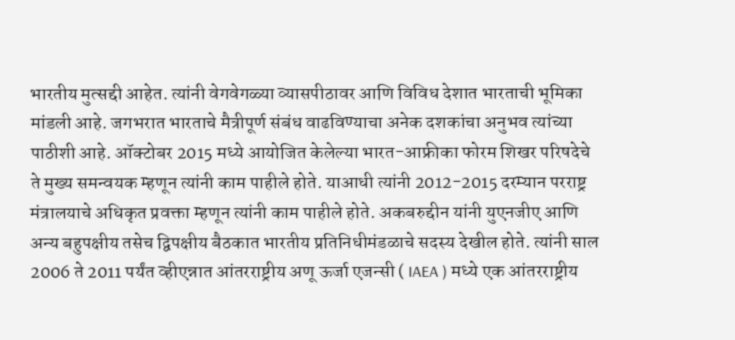भारतीय मुत्सद्दी आहेत. त्यांनी वेगवेगळ्या व्यासपीठावर आणि विविध देशात भारताची भूमिका मांडली आहे. जगभरात भारताचे मैत्रीपूर्ण संबंध वाढविण्याचा अनेक दशकांचा अनुभव त्यांच्या पाठीशी आहे. ऑक्टोबर 2015 मध्ये आयोजित केलेल्या भारत-आफ्रीका फोरम शिखर परिषदेचे ते मुख्य समन्वयक म्हणून त्यांनी काम पाहीले होते. याआधी त्यांनी 2012-2015 दरम्यान परराष्ट्र मंत्रालयाचे अधिकृत प्रवक्ता म्हणून त्यांनी काम पाहीले होते. अकबरुद्दीन यांनी युएनजीए आणि अन्य बहुपक्षीय तसेच द्विपक्षीय बैठकात भारतीय प्रतिनिधीमंडळाचे सदस्य देखील होते. त्यांनी साल 2006 ते 2011 पर्यंत व्हीएन्नात आंतरराष्ट्रीय अणू ऊर्जा एजन्सी ( IAEA ) मध्ये एक आंतरराष्ट्रीय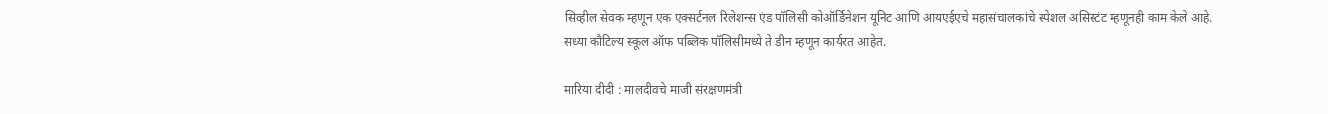सिव्हील सेवक म्हणून एक एक्सर्टनल रिलेशन्स एंड पॉलिसी कोऑर्डिनेशन यूनिट आणि आयएईएचे महासंचालकांचे स्पेशल असिस्टंट म्हणूनही काम केले आहे. सध्या कौटिल्य स्कूल ऑफ पब्लिक पॉलिसीमध्ये ते डीन म्हणून कार्यरत आहेत.

मारिया दीदी : मालदीवचे माजी संरक्षणमंत्री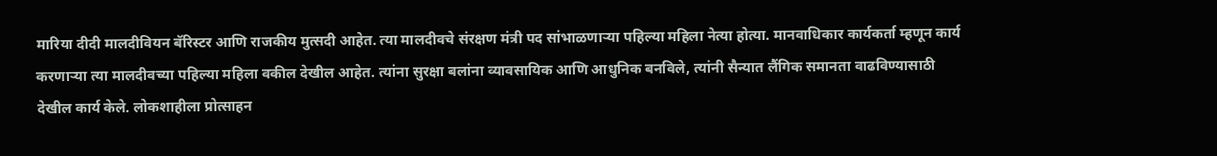मारिया दीदी मालदीवियन बॅरिस्टर आणि राजकीय मुत्सदी आहेत. त्या मालदीवचे संरक्षण मंत्री पद सांभाळणाऱ्या पहिल्या महिला नेत्या होत्या. मानवाधिकार कार्यकर्ता म्हणून कार्य करणाऱ्या त्या मालदीवच्या पहिल्या महिला वकील देखील आहेत. त्यांना सुरक्षा बलांना व्यावसायिक आणि आधुनिक बनविले, त्यांनी सैन्यात लैंगिक समानता वाढविण्यासाठी देखील कार्य केले. लोकशाहीला प्रोत्साहन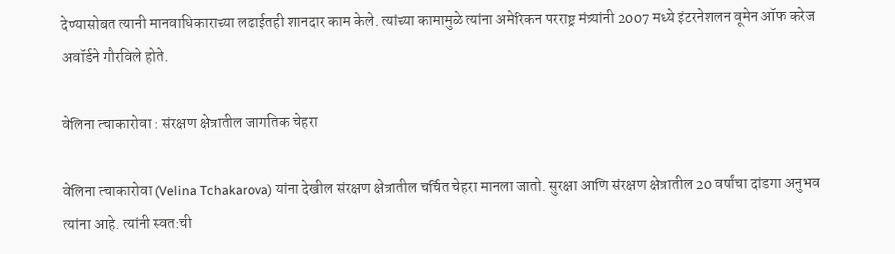देण्यासोबत त्यानी मानवाधिकाराच्या लढाईतही शानदार काम केले. त्यांच्या कामामुळे त्यांना अमेरिकन परराष्ट्र मंत्र्यांनी 2007 मध्ये इंटरनेशलन वूमेन ऑफ करेज अवॉर्डने गौरविले होते.

वेलिना त्चाकारोवा : संरक्षण क्षेत्रातील जागतिक चेहरा

वेलिना त्चाकारोवा (Velina Tchakarova) यांना देखील संरक्षण क्षेत्रातील चर्चित चेहरा मानला जातो. सुरक्षा आणि संरक्षण क्षेत्रातील 20 वर्षांचा दांडगा अनुभव त्यांना आहे. त्यांनी स्वत:ची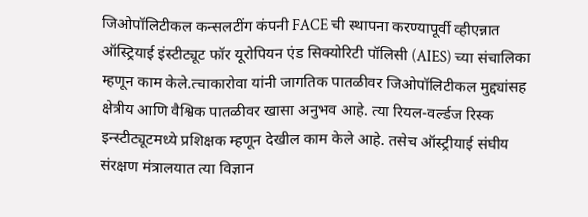जिओपॉलिटीकल कन्सलटींग कंपनी FACE ची स्थापना करण्यापूर्वी व्हीएन्नात ऑस्ट्रियाई इंस्टीट्यूट फॉर यूरोपियन एंड सिक्योरिटी पॉलिसी (AIES) च्या संचालिका म्हणून काम केले.त्चाकारोवा यांनी जागतिक पातळीवर जिओपॉलिटीकल मुद्द्यांसह क्षेत्रीय आणि वैश्विक पातळीवर खासा अनुभव आहे. त्या रियल-वर्ल्डज रिस्क इन्स्टीट्यूटमध्ये प्रशिक्षक म्हणून देखील काम केले आहे. तसेच ऑस्ट्रीयाई संघीय संरक्षण मंत्रालयात त्या विज्ञान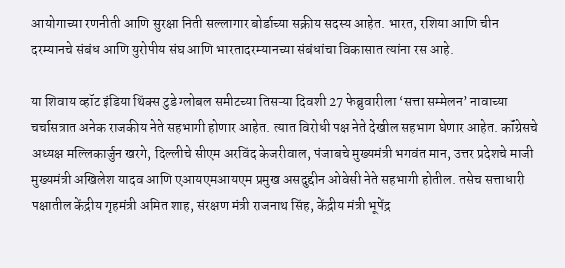आयोगाच्या रणनीती आणि सुरक्षा निती सल्लागार बोर्डाच्या सक्रीय सदस्य आहेत. भारत, रशिया आणि चीन दरम्यानचे संबंध आणि युरोपीय संघ आणि भारतादरम्यानच्या संबंधांचा विकासात त्यांना रस आहे.

या शिवाय व्हॉट इंडिया थिंक्स टुडे ग्लोबल समीटच्या तिसऱ्या दिवशी 27 फेब्रुवारीला ‘सत्ता सम्मेलन’ नावाच्या चर्चासत्रात अनेक राजकीय नेते सहभागी होणार आहेत. त्यात विरोधी पक्ष नेते देखील सहभाग घेणार आहेत. कॉंग्रेसचे अध्यक्ष मल्लिकार्जुन खरगे, दिल्लीचे सीएम अरविंद केजरीवाल, पंजाबचे मुख्यमंत्री भगवंत मान, उत्तर प्रदेशचे माजी मुख्यमंत्री अखिलेश यादव आणि एआयएमआयएम प्रमुख असदुद्दीन ओवेसी नेते सहभागी होतील. तसेच सत्ताधारी पक्षातील केंद्रीय गृहमंत्री अमित शाह, संरक्षण मंत्री राजनाथ सिंह, केंद्रीय मंत्री भूपेंद्र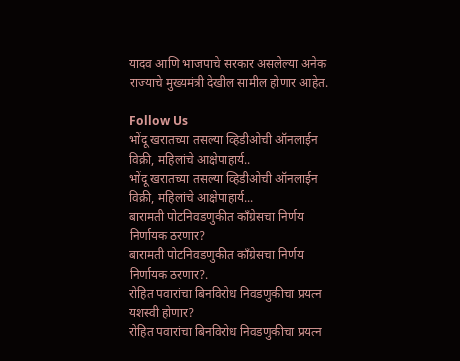यादव आणि भाजपाचे सरकार असलेल्या अनेक राज्याचे मुख्यमंत्री देखील सामील होणार आहेत.

Follow Us
भोंदू खरातच्या तसल्या व्हिडीओची ऑनलाईन विक्री, महिलांचे आक्षेपाहार्य..
भोंदू खरातच्या तसल्या व्हिडीओची ऑनलाईन विक्री, महिलांचे आक्षेपाहार्य...
बारामती पोटनिवडणुकीत काँग्रेसचा निर्णय निर्णायक ठरणार?
बारामती पोटनिवडणुकीत काँग्रेसचा निर्णय निर्णायक ठरणार?.
रोहित पवारांचा बिनविरोध निवडणुकीचा प्रयत्न यशस्वी होणार?
रोहित पवारांचा बिनविरोध निवडणुकीचा प्रयत्न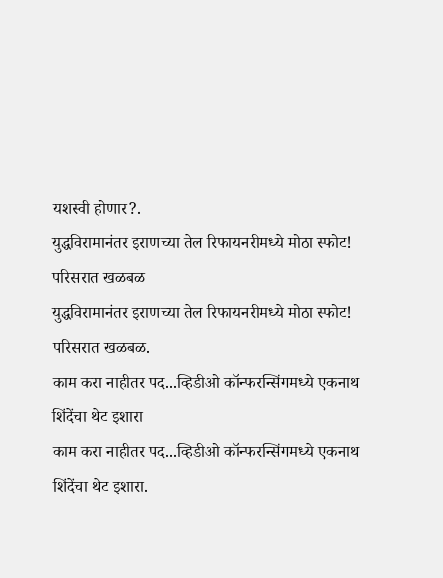यशस्वी होणार?.
युद्धविरामानंतर इराणच्या तेल रिफायनरीमध्ये मोठा स्फोट! परिसरात खळबळ
युद्धविरामानंतर इराणच्या तेल रिफायनरीमध्ये मोठा स्फोट! परिसरात खळबळ.
काम करा नाहीतर पद...व्हिडीओ कॉन्फरन्सिंगमध्ये एकनाथ शिंदेंचा थेट इशारा
काम करा नाहीतर पद...व्हिडीओ कॉन्फरन्सिंगमध्ये एकनाथ शिंदेंचा थेट इशारा.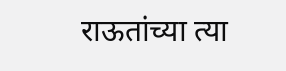राऊतांच्या त्या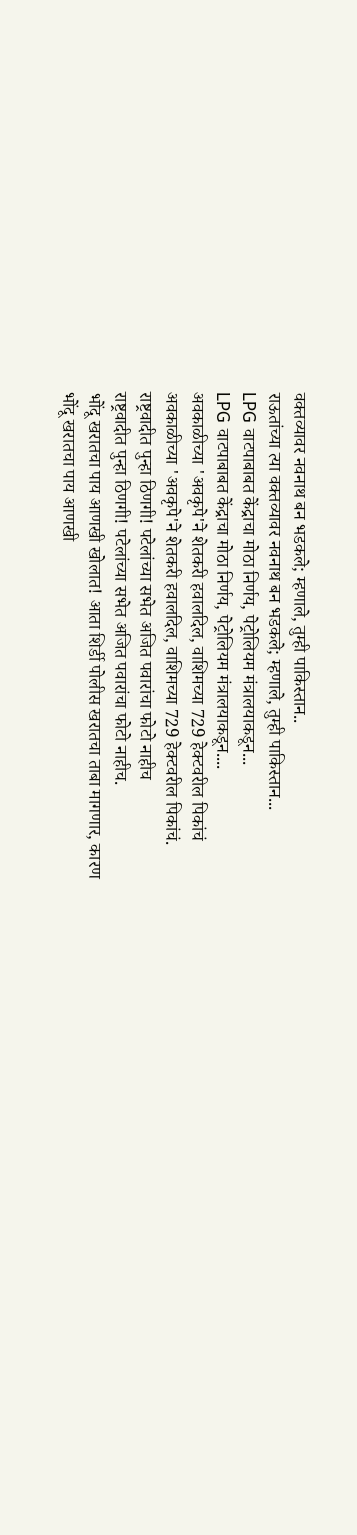वक्तव्यावर नवनाथ बन भडकले; म्हणाले, तुम्ही पाकिस्तान..
राऊतांच्या त्या वक्तव्यावर नवनाथ बन भडकले; म्हणाले, तुम्ही पाकिस्तान...
LPG वाटपाबाबत केंद्राचा मोठा निर्णय, पेट्रोलियम मंत्रालयाकडून...
LPG वाटपाबाबत केंद्राचा मोठा निर्णय, पेट्रोलियम मंत्रालयाकडून....
अवकाळीच्या 'अवकृपे'ने शेतकरी हवालदिल, वाशिमच्या 729 हेक्टवरील पिकांचं
अवकाळीच्या 'अवकृपे'ने शेतकरी हवालदिल, वाशिमच्या 729 हेक्टवरील पिकांचं.
राष्ट्रवादीत पुन्हा ठिणगी! पटेलांच्या सभेत अजित पवारांचा फोटो नाहीच
राष्ट्रवादीत पुन्हा ठिणगी! पटेलांच्या सभेत अजित पवारांचा फोटो नाहीच.
भोंदू खरातचा पाय आणखी खोलात! आता शिर्डी पोलीस खरातचा ताबा मागणार, कारण
भोंदू खरातचा पाय आणखी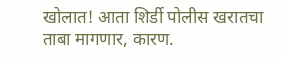खोलात! आता शिर्डी पोलीस खरातचा ताबा मागणार, कारण.